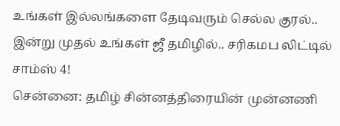உங்கள் இல்லங்களை தேடிவரும் செல்ல குரல்.. இன்று முதல் உங்கள் ஜீ தமிழில்.. சரிகமப லிட்டில் சாம்ஸ் 4!
சென்னை: தமிழ் சின்னத்திரையின் முன்னணி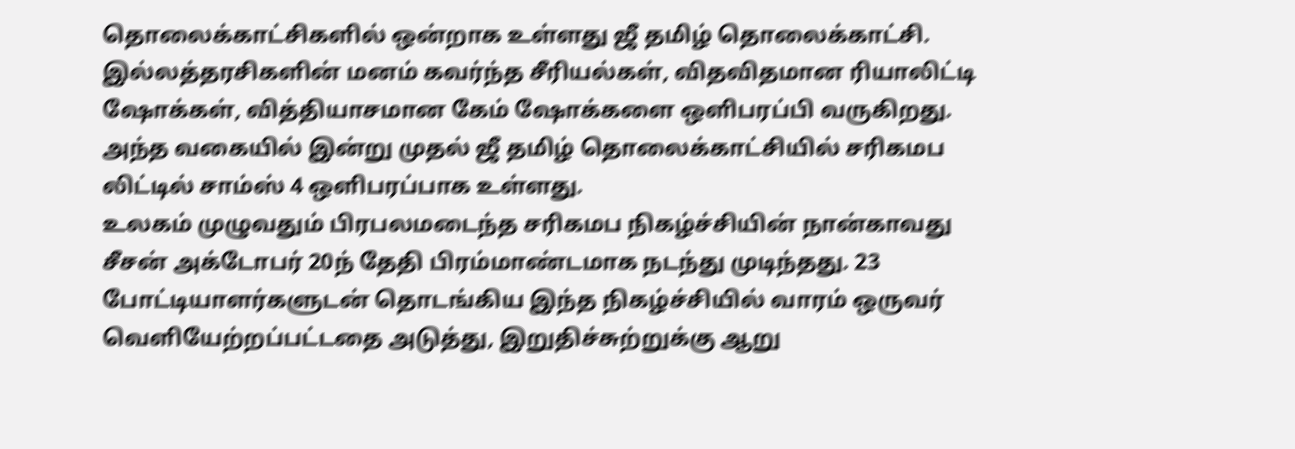தொலைக்காட்சிகளில் ஒன்றாக உள்ளது ஜீ தமிழ் தொலைக்காட்சி. இல்லத்தரசிகளின் மனம் கவர்ந்த சீரியல்கள், விதவிதமான ரியாலிட்டி ஷோக்கள், வித்தியாசமான கேம் ஷோக்களை ஒளிபரப்பி வருகிறது. அந்த வகையில் இன்று முதல் ஜீ தமிழ் தொலைக்காட்சியில் சரிகமப லிட்டில் சாம்ஸ் 4 ஒளிபரப்பாக உள்ளது.
உலகம் முழுவதும் பிரபலமடைந்த சரிகமப நிகழ்ச்சியின் நான்காவது சீசன் அக்டோபர் 20ந் தேதி பிரம்மாண்டமாக நடந்து முடிந்தது. 23 போட்டியாளர்களுடன் தொடங்கிய இந்த நிகழ்ச்சியில் வாரம் ஒருவர் வெளியேற்றப்பட்டதை அடுத்து, இறுதிச்சுற்றுக்கு ஆறு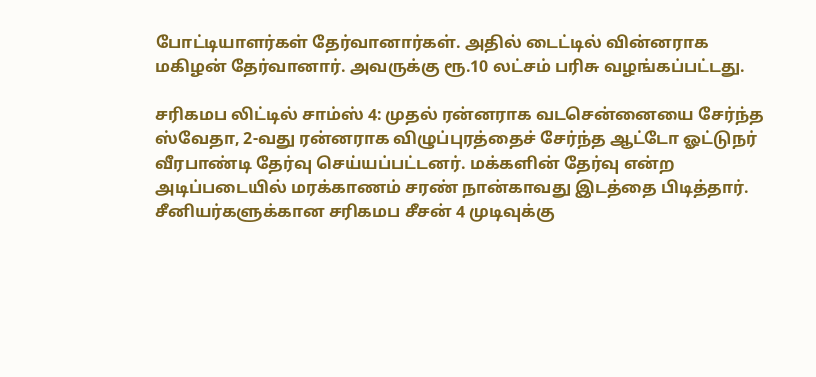போட்டியாளர்கள் தேர்வானார்கள். அதில் டைட்டில் வின்னராக மகிழன் தேர்வானார். அவருக்கு ரூ.10 லட்சம் பரிசு வழங்கப்பட்டது.

சரிகமப லிட்டில் சாம்ஸ் 4: முதல் ரன்னராக வடசென்னையை சேர்ந்த ஸ்வேதா, 2-வது ரன்னராக விழுப்புரத்தைச் சேர்ந்த ஆட்டோ ஓட்டுநர் வீரபாண்டி தேர்வு செய்யப்பட்டனர். மக்களின் தேர்வு என்ற அடிப்படையில் மரக்காணம் சரண் நான்காவது இடத்தை பிடித்தார். சீனியர்களுக்கான சரிகமப சீசன் 4 முடிவுக்கு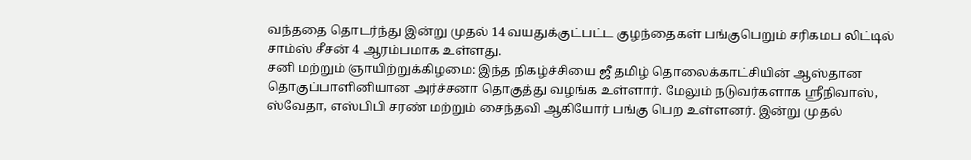வந்ததை தொடர்ந்து இன்று முதல் 14 வயதுக்குட்பட்ட குழந்தைகள் பங்குபெறும் சரிகமப லிட்டில் சாம்ஸ் சீசன் 4 ஆரம்பமாக உள்ளது.
சனி மற்றும் ஞாயிற்றுக்கிழமை: இந்த நிகழ்ச்சியை ஜீ தமிழ் தொலைக்காட்சியின் ஆஸ்தான தொகுப்பாளினியான அர்ச்சனா தொகுத்து வழங்க உள்ளார். மேலும் நடுவர்களாக ஸ்ரீநிவாஸ், ஸ்வேதா, எஸ்பிபி சரண் மற்றும் சைந்தவி ஆகியோர் பங்கு பெற உள்ளனர். இன்று முதல்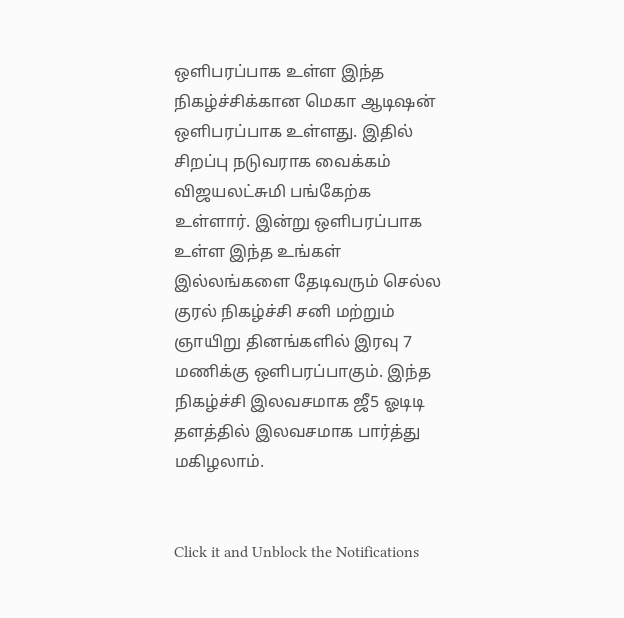ஒளிபரப்பாக உள்ள இந்த நிகழ்ச்சிக்கான மெகா ஆடிஷன் ஒளிபரப்பாக உள்ளது. இதில் சிறப்பு நடுவராக வைக்கம் விஜயலட்சுமி பங்கேற்க உள்ளார். இன்று ஒளிபரப்பாக உள்ள இந்த உங்கள் இல்லங்களை தேடிவரும் செல்ல குரல் நிகழ்ச்சி சனி மற்றும் ஞாயிறு தினங்களில் இரவு 7 மணிக்கு ஒளிபரப்பாகும். இந்த நிகழ்ச்சி இலவசமாக ஜீ5 ஓடிடி தளத்தில் இலவசமாக பார்த்து மகிழலாம்.


Click it and Unblock the Notifications